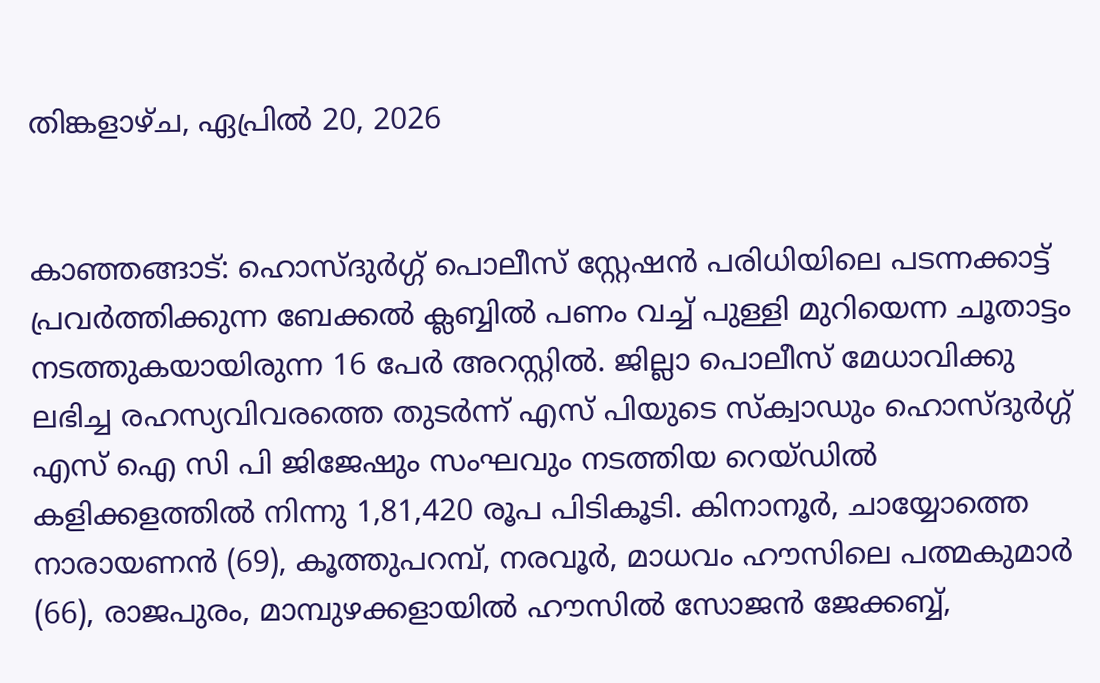തിങ്കളാഴ്‌ച, ഏപ്രിൽ 20, 2026


കാഞ്ഞങ്ങാട്: ഹൊസ്ദുര്‍ഗ്ഗ് പൊലീസ് സ്റ്റേഷന്‍ പരിധിയിലെ പടന്നക്കാട്ട് പ്രവര്‍ത്തിക്കുന്ന ബേക്കല്‍ ക്ലബ്ബില്‍ പണം വച്ച് പുള്ളി മുറിയെന്ന ചൂതാട്ടം നടത്തുകയായിരുന്ന 16 പേര്‍ അറസ്റ്റില്‍. ജില്ലാ പൊലീസ് മേധാവിക്കു ലഭിച്ച രഹസ്യവിവരത്തെ തുടര്‍ന്ന് എസ് പിയുടെ സ്‌ക്വാഡും ഹൊസ്ദുര്‍ഗ്ഗ് എസ് ഐ സി പി ജിജേഷും സംഘവും നടത്തിയ റെയ്ഡില്‍ കളിക്കളത്തില്‍ നിന്നു 1,81,420 രൂപ പിടികൂടി. കിനാനൂര്‍, ചായ്യോത്തെ നാരായണന്‍ (69), കൂത്തുപറമ്പ്, നരവൂര്‍, മാധവം ഹൗസിലെ പത്മകുമാര്‍ (66), രാജപുരം, മാമ്പുഴക്കളായില്‍ ഹൗസില്‍ സോജന്‍ ജേക്കബ്ബ്,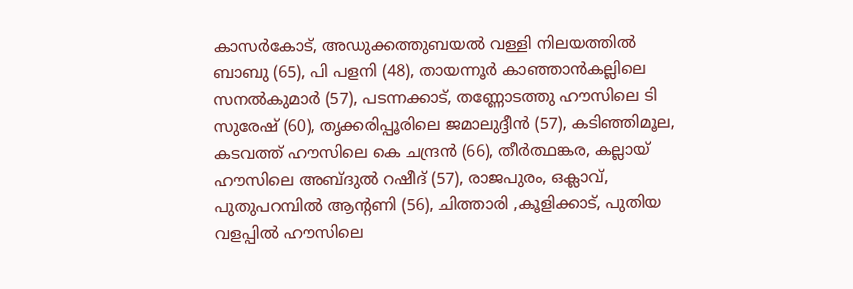കാസര്‍കോട്, അഡുക്കത്തുബയല്‍ വള്ളി നിലയത്തില്‍ ബാബു (65), പി പളനി (48), തായന്നൂര്‍ കാഞ്ഞാന്‍കല്ലിലെ സനല്‍കുമാര്‍ (57), പടന്നക്കാട്, തണ്ണോടത്തു ഹൗസിലെ ടി സുരേഷ് (60), തൃക്കരിപ്പൂരിലെ ജമാലുദ്ദീന്‍ (57), കടിഞ്ഞിമൂല, കടവത്ത് ഹൗസിലെ കെ ചന്ദ്രന്‍ (66), തീര്‍ത്ഥങ്കര, കല്ലായ് ഹൗസിലെ അബ്ദുല്‍ റഷീദ് (57), രാജപുരം, ഒക്ലാവ്, പുതുപറമ്പില്‍ ആന്റണി (56), ചിത്താരി ,കൂളിക്കാട്, പുതിയ വളപ്പില്‍ ഹൗസിലെ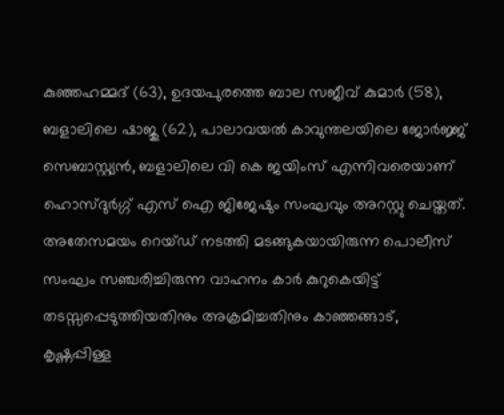കുഞ്ഞഹമ്മദ് (63), ഉദയപുരത്തെ ബാല സജീവ് കുമാര്‍ (58), ബളാലിലെ ഷാജു (62), പാലാവയല്‍ കാവുന്തലയിലെ ജോര്‍ജ്ജ് സെബാസ്റ്റ്യന്‍, ബളാലിലെ വി കെ ജയിംസ് എന്നിവരെയാണ് ഹൊസ്ദുര്‍ഗ്ഗ് എസ് ഐ ജിജേഷും സംഘവും അറസ്റ്റു ചെയ്തത്. അതേസമയം റെയ്ഡ് നടത്തി മടങ്ങുകയായിരുന്ന പൊലീസ് സംഘം സഞ്ചരിച്ചിരുന്ന വാഹനം കാര്‍ കുറുകെയിട്ട് തടസ്സപ്പെടുത്തിയതിനും അക്രമിച്ചതിനും കാഞ്ഞങ്ങാട്, കൃഷ്ണപ്പിള്ള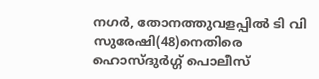നഗര്‍, തോനത്തുവളപ്പില്‍ ടി വി സുരേഷി(48)നെതിരെ ഹൊസ്ദുര്‍ഗ്ഗ് പൊലീസ്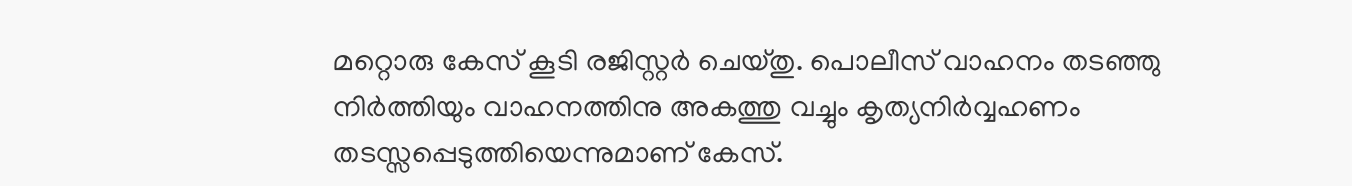മറ്റൊരു കേസ് കൂടി രജിസ്റ്റര്‍ ചെയ്തു. പൊലീസ് വാഹനം തടഞ്ഞു നിര്‍ത്തിയും വാഹനത്തിനു അകത്തു വച്ചും കൃത്യനിര്‍വ്വഹണം തടസ്സപ്പെടുത്തിയെന്നുമാണ് കേസ്.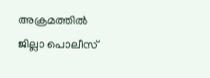അക്രമത്തില്‍ ജില്ലാ പൊലീസ്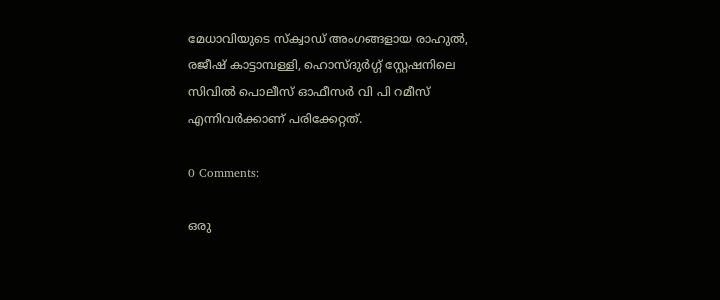മേധാവിയുടെ സ്‌ക്വാഡ് അംഗങ്ങളായ രാഹുല്‍, രജീഷ് കാട്ടാമ്പള്ളി, ഹൊസ്ദുര്‍ഗ്ഗ് സ്റ്റേഷനിലെ സിവില്‍ പൊലീസ് ഓഫീസര്‍ വി പി റമീസ് എന്നിവര്‍ക്കാണ് പരിക്കേറ്റത്.

0 Comments:

ഒരു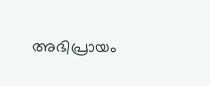അഭിപ്രായം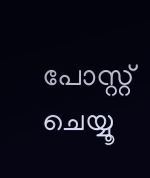പോസ്റ്റ് ചെയ്യൂ